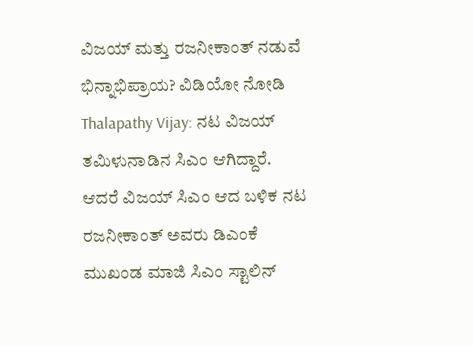ವಿಜಯ್ ಮತ್ತು ರಜನೀಕಾಂತ್ ನಡುವೆ ಭಿನ್ನಾಭಿಪ್ರಾಯ? ವಿಡಿಯೋ ನೋಡಿ
Thalapathy Vijay: ನಟ ವಿಜಯ್ ತಮಿಳುನಾಡಿನ ಸಿಎಂ ಆಗಿದ್ದಾರೆ. ಆದರೆ ವಿಜಯ್ ಸಿಎಂ ಆದ ಬಳಿಕ ನಟ ರಜನೀಕಾಂತ್ ಅವರು ಡಿಎಂಕೆ ಮುಖಂಡ ಮಾಜಿ ಸಿಎಂ ಸ್ಟಾಲಿನ್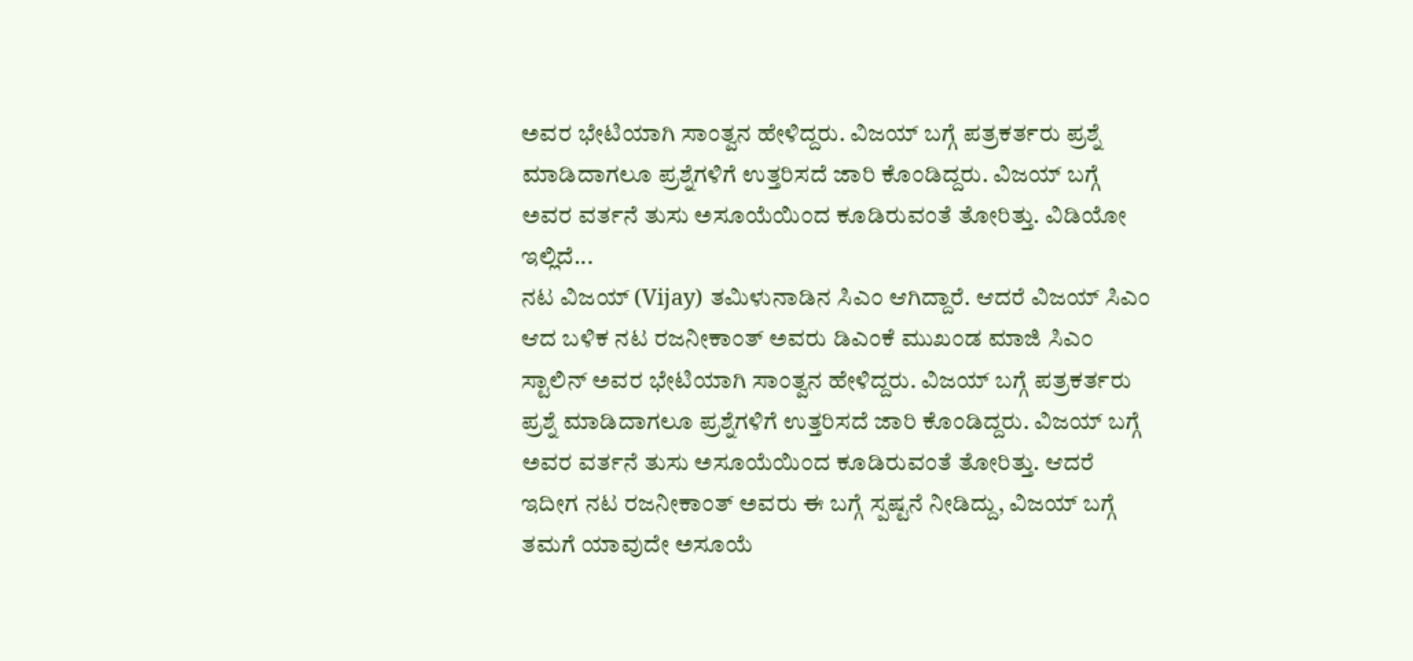ಅವರ ಭೇಟಿಯಾಗಿ ಸಾಂತ್ವನ ಹೇಳಿದ್ದರು. ವಿಜಯ್ ಬಗ್ಗೆ ಪತ್ರಕರ್ತರು ಪ್ರಶ್ನೆ ಮಾಡಿದಾಗಲೂ ಪ್ರಶ್ನೆಗಳಿಗೆ ಉತ್ತರಿಸದೆ ಜಾರಿ ಕೊಂಡಿದ್ದರು. ವಿಜಯ್ ಬಗ್ಗೆ ಅವರ ವರ್ತನೆ ತುಸು ಅಸೂಯೆಯಿಂದ ಕೂಡಿರುವಂತೆ ತೋರಿತ್ತು. ವಿಡಿಯೋ ಇಲ್ಲಿದೆ...
ನಟ ವಿಜಯ್ (Vijay) ತಮಿಳುನಾಡಿನ ಸಿಎಂ ಆಗಿದ್ದಾರೆ. ಆದರೆ ವಿಜಯ್ ಸಿಎಂ ಆದ ಬಳಿಕ ನಟ ರಜನೀಕಾಂತ್ ಅವರು ಡಿಎಂಕೆ ಮುಖಂಡ ಮಾಜಿ ಸಿಎಂ ಸ್ಟಾಲಿನ್ ಅವರ ಭೇಟಿಯಾಗಿ ಸಾಂತ್ವನ ಹೇಳಿದ್ದರು. ವಿಜಯ್ ಬಗ್ಗೆ ಪತ್ರಕರ್ತರು ಪ್ರಶ್ನೆ ಮಾಡಿದಾಗಲೂ ಪ್ರಶ್ನೆಗಳಿಗೆ ಉತ್ತರಿಸದೆ ಜಾರಿ ಕೊಂಡಿದ್ದರು. ವಿಜಯ್ ಬಗ್ಗೆ ಅವರ ವರ್ತನೆ ತುಸು ಅಸೂಯೆಯಿಂದ ಕೂಡಿರುವಂತೆ ತೋರಿತ್ತು. ಆದರೆ ಇದೀಗ ನಟ ರಜನೀಕಾಂತ್ ಅವರು ಈ ಬಗ್ಗೆ ಸ್ಪಷ್ಟನೆ ನೀಡಿದ್ದು, ವಿಜಯ್ ಬಗ್ಗೆ ತಮಗೆ ಯಾವುದೇ ಅಸೂಯೆ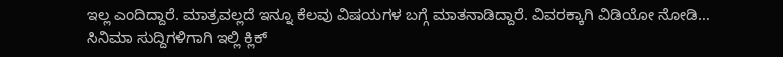ಇಲ್ಲ ಎಂದಿದ್ದಾರೆ. ಮಾತ್ರವಲ್ಲದೆ ಇನ್ನೂ ಕೆಲವು ವಿಷಯಗಳ ಬಗ್ಗೆ ಮಾತನಾಡಿದ್ದಾರೆ. ವಿವರಕ್ಕಾಗಿ ವಿಡಿಯೋ ನೋಡಿ…
ಸಿನಿಮಾ ಸುದ್ದಿಗಳಿಗಾಗಿ ಇಲ್ಲಿ ಕ್ಲಿಕ್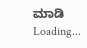ಮಾಡಿ
Loading...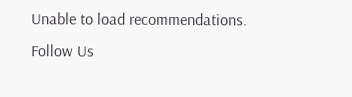Unable to load recommendations.
Follow Us